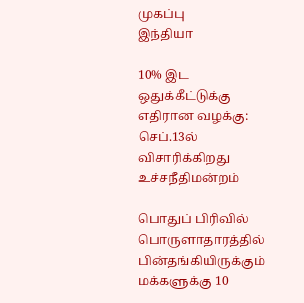முகப்பு
இந்தியா

10% இட ஒதுக்கீட்டுக்கு எதிரான வழக்கு: செப்.13ல் விசாரிக்கிறது உச்சநீதிமன்றம்

பொதுப் பிரிவில் பொருளாதாரத்தில் பின்தங்கியிருக்கும் மக்களுக்கு 10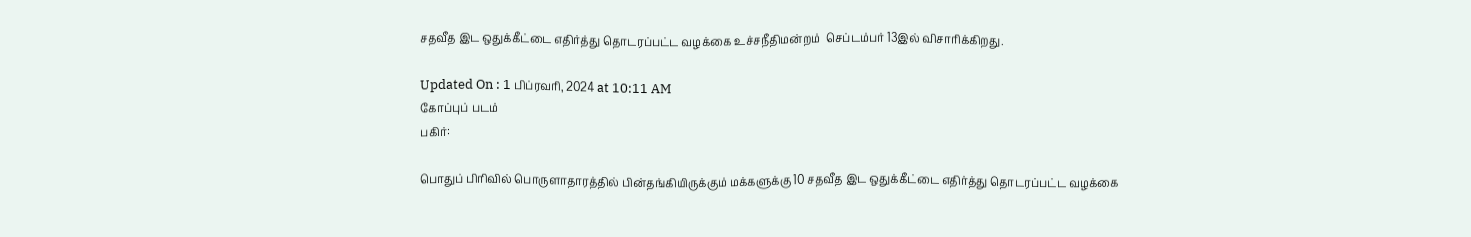சதவீத இட ஒதுக்கீட்டை எதிர்த்து தொடரப்பட்ட வழக்கை உச்சநீதிமன்றம்  செப்டம்பர் 13இல் விசாரிக்கிறது.

Updated On : 1 பிப்ரவரி, 2024 at 10:11 AM
கோப்புப் படம்
பகிர்:

பொதுப் பிரிவில் பொருளாதாரத்தில் பின்தங்கியிருக்கும் மக்களுக்கு 10 சதவீத இட ஒதுக்கீட்டை எதிர்த்து தொடரப்பட்ட வழக்கை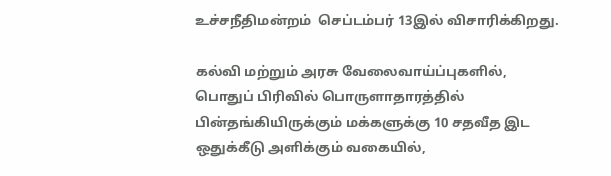உச்சநீதிமன்றம்  செப்டம்பர் 13இல் விசாரிக்கிறது.

கல்வி மற்றும் அரசு வேலைவாய்ப்புகளில், பொதுப் பிரிவில் பொருளாதாரத்தில் பின்தங்கியிருக்கும் மக்களுக்கு 10 சதவீத இட ஒதுக்கீடு அளிக்கும் வகையில்,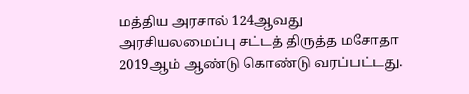மத்திய அரசால் 124ஆவது அரசியலமைப்பு சட்டத் திருத்த மசோதா 2019ஆம் ஆண்டு கொண்டு வரப்பட்டது.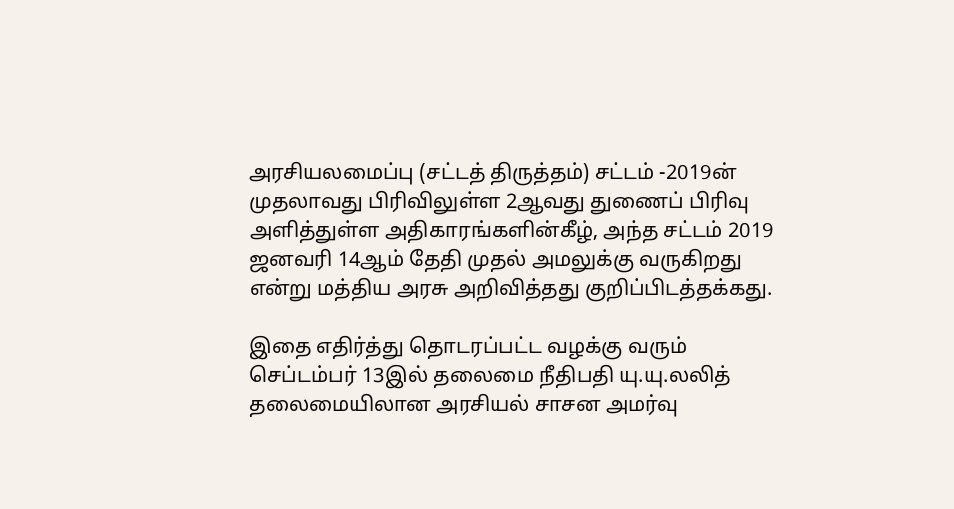அரசியலமைப்பு (சட்டத் திருத்தம்) சட்டம் -2019ன் முதலாவது பிரிவிலுள்ள 2ஆவது துணைப் பிரிவு அளித்துள்ள அதிகாரங்களின்கீழ், அந்த சட்டம் 2019 ஜனவரி 14ஆம் தேதி முதல் அமலுக்கு வருகிறது என்று மத்திய அரசு அறிவித்தது குறிப்பிடத்தக்கது.

இதை எதிர்த்து தொடரப்பட்ட வழக்கு வரும் செப்டம்பர் 13இல் தலைமை நீதிபதி யு.யு.லலித் தலைமையிலான அரசியல் சாசன அமர்வு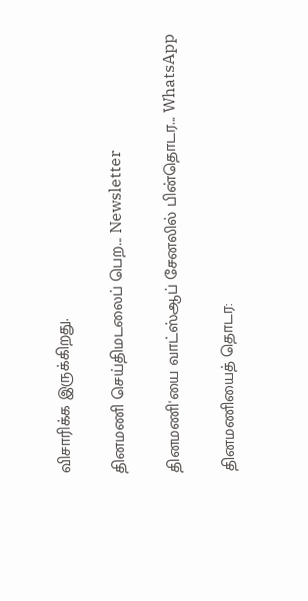விசாரிக்க இருக்கிறது.

தினமணி செய்திமடலைப் பெற... Newsletter

தினமணி'யை வாட்ஸ்ஆப் சேனலில் பின்தொடர... WhatsApp

தினமணியைத் தொடர: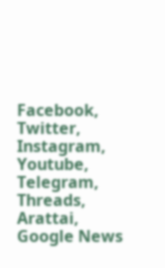Facebook, Twitter, Instagram, Youtube, Telegram, Threads, Arattai, Google News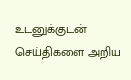உடனுக்குடன் செய்திகளை அறிய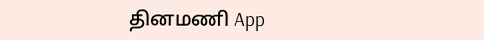தினமணி App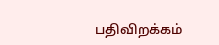பதிவிறக்கம்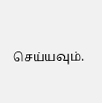செய்யவும்.